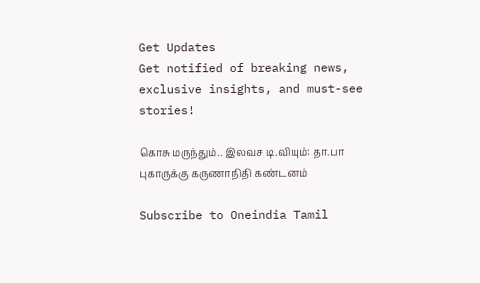Get Updates
Get notified of breaking news, exclusive insights, and must-see stories!

கொசு மருந்தும்.. இலவச டி.வியும்: தா.பா புகாருக்கு கருணாநிதி கண்டனம்

Subscribe to Oneindia Tamil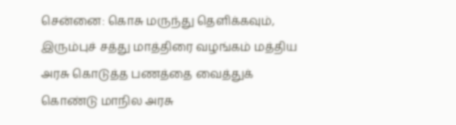சென்னை: கொசு மருந்து தெளிக்கவும், இரும்புச் சத்து மாத்திரை வழங்கம் மத்திய அரசு கொடுத்த பணத்தை வைத்துக் கொண்டு மாநில அரசு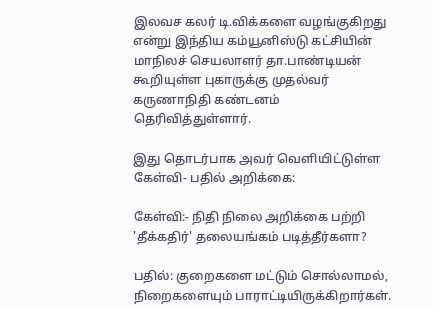இலவச கலர் டி.விக்களை வழங்குகிறது என்று இந்திய கம்யூனிஸ்டு கட்சியின் மாநிலச் செயலாளர் தா.பாண்டியன் கூறியுள்ள புகாருக்கு முதல்வர் கருணாநிதி கண்டனம் தெரிவித்துள்ளார்.

இது தொடர்பாக அவர் வெளியிட்டுள்ள கேள்வி- பதில் அறிக்கை:

கேள்வி:- நிதி நிலை அறிக்கை பற்றி 'தீக்கதிர்' தலையங்கம் படித்தீர்களா?

பதில்: குறைகளை மட்டும் சொல்லாமல், நிறைகளையும் பாராட்டியிருக்கிறார்கள்.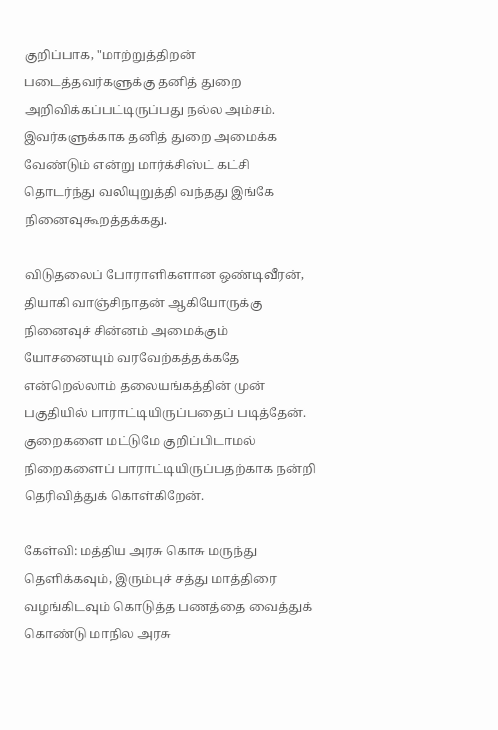குறிப்பாக, "மாற்றுத்திறன் படைத்தவர்களுக்கு தனித் துறை அறிவிக்கப்பட்டிருப்பது நல்ல அம்சம். இவர்களுக்காக தனித் துறை அமைக்க வேண்டும் என்று மார்க்சிஸ்ட் கட்சி தொடர்ந்து வலியுறுத்தி வந்தது இங்கே நினைவுகூறத்தக்கது.

விடுதலைப் போராளிகளான ஒண்டிவீரன், தியாகி வாஞ்சிநாதன் ஆகியோருக்கு நினைவுச் சின்னம் அமைக்கும் யோசனையும் வரவேற்கத்தக்கதே என்றெல்லாம் தலையங்கத்தின் முன் பகுதியில் பாராட்டியிருப்பதைப் படித்தேன். குறைகளை மட்டுமே குறிப்பிடாமல் நிறைகளைப் பாராட்டியிருப்பதற்காக நன்றி தெரிவித்துக் கொள்கிறேன்.

கேள்வி: மத்திய அரசு கொசு மருந்து தெளிக்கவும், இரும்புச் சத்து மாத்திரை வழங்கிடவும் கொடுத்த பணத்தை வைத்துக் கொண்டு மாநில அரசு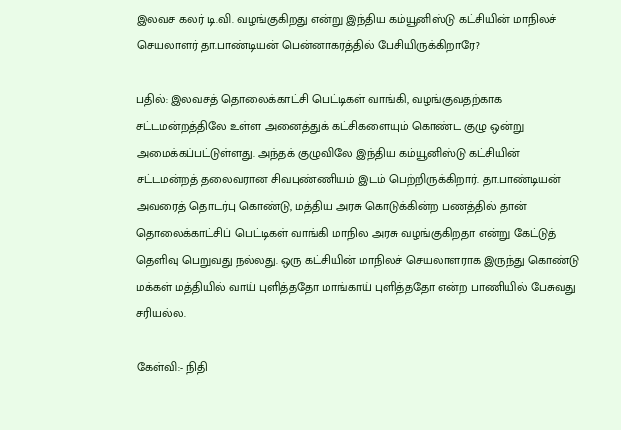இலவச கலர் டி.வி. வழங்குகிறது என்று இந்திய கம்யூனிஸ்டு கட்சியின் மாநிலச் செயலாளர் தா.பாண்டியன் பென்னாகரத்தில் பேசியிருக்கிறாரே?

பதில்: இலவசத் தொலைக்காட்சி பெட்டிகள் வாங்கி, வழங்குவதற்காக சட்டமன்றத்திலே உள்ள அனைத்துக் கட்சிகளையும் கொண்ட குழு ஒன்று அமைக்கப்பட்டுள்ளது. அந்தக் குழுவிலே இந்திய கம்யூனிஸ்டு கட்சியின் சட்டமன்றத் தலைவரான சிவபுண்ணியம் இடம் பெற்றிருக்கிறார். தா.பாண்டியன் அவரைத் தொடர்பு கொண்டு, மத்திய அரசு கொடுக்கின்ற பணத்தில் தான் தொலைக்காட்சிப் பெட்டிகள் வாங்கி மாநில அரசு வழங்குகிறதா என்று கேட்டுத் தெளிவு பெறுவது நல்லது. ஒரு கட்சியின் மாநிலச் செயலாளராக இருந்து கொண்டு மக்கள் மத்தியில் வாய் புளித்ததோ மாங்காய் புளித்ததோ என்ற பாணியில் பேசுவது சரியல்ல.

கேள்வி:- நிதி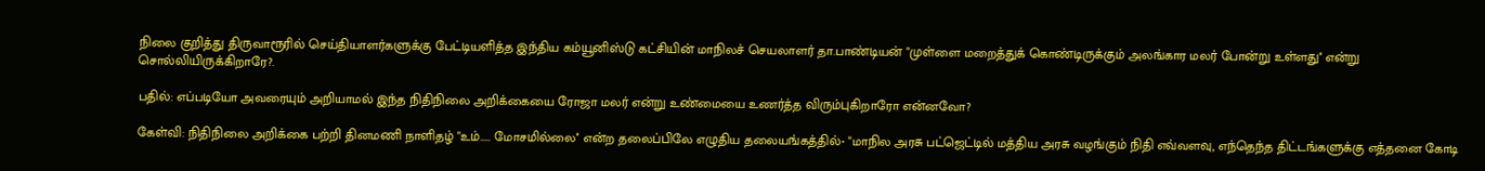நிலை குறித்து திருவாரூரில் செய்தியாளர்களுக்கு பேட்டியளித்த இந்திய கம்யூனிஸ்டு கட்சியின் மாநிலச் செயலாளர் தா.பாண்டியன் "முள்ளை மறைத்துக் கொண்டிருக்கும் அலங்கார மலர் போன்று உள்ளது'' என்று சொல்லியிருக்கிறாரே?.

பதில்: எப்படியோ அவரையும் அறியாமல் இந்த நிதிநிலை அறிக்கையை ரோஜா மலர் என்று உண்மையை உணர்த்த விரும்புகிறாரோ என்னவோ?

கேள்வி: நிதிநிலை அறிக்கை பற்றி தினமணி நாளிதழ் "உம்..... மோசமில்லை'' என்ற தலைப்பிலே எழுதிய தலையங்கத்தில்- "மாநில அரசு பட்ஜெட்டில் மத்திய அரசு வழங்கும் நிதி எவ்வளவு, எந்தெந்த திட்டங்களுக்கு எத்தனை கோடி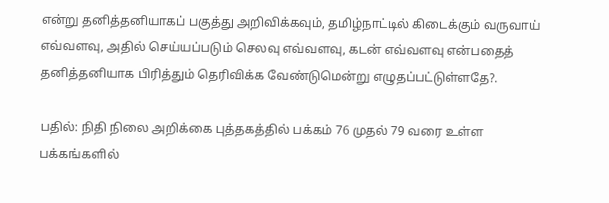என்று தனித்தனியாகப் பகுத்து அறிவிக்கவும், தமிழ்நாட்டில் கிடைக்கும் வருவாய் எவ்வளவு, அதில் செய்யப்படும் செலவு எவ்வளவு, கடன் எவ்வளவு என்பதைத் தனித்தனியாக பிரித்தும் தெரிவிக்க வேண்டுமென்று எழுதப்பட்டுள்ளதே?.

பதில்: நிதி நிலை அறிக்கை புத்தகத்தில் பக்கம் 76 முதல் 79 வரை உள்ள பக்கங்களில்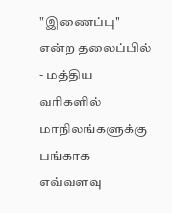"இணைப்பு'' என்ற தலைப்பில் - மத்திய வரிகளில் மாநிலங்களுக்கு பங்காக எவ்வளவு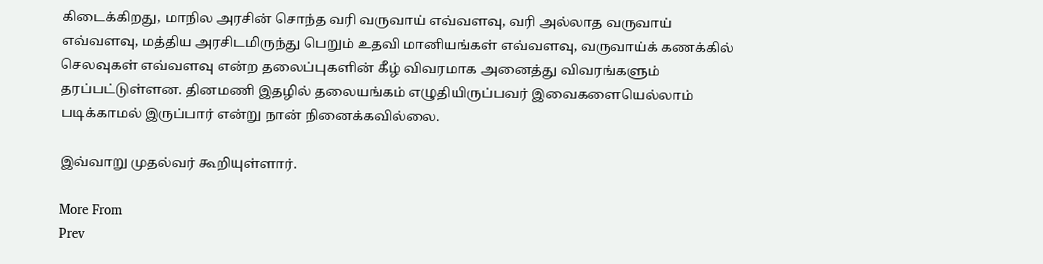கிடைக்கிறது, மாநில அரசின் சொந்த வரி வருவாய் எவ்வளவு, வரி அல்லாத வருவாய் எவ்வளவு, மத்திய அரசிடமிருந்து பெறும் உதவி மானியங்கள் எவ்வளவு, வருவாய்க் கணக்கில் செலவுகள் எவ்வளவு என்ற தலைப்புகளின் கீழ் விவரமாக அனைத்து விவரங்களும் தரப்பட்டுள்ளன. தினமணி இதழில் தலையங்கம் எழுதியிருப்பவர் இவைகளையெல்லாம் படிக்காமல் இருப்பார் என்று நான் நினைக்கவில்லை.

இவ்வாறு முதல்வர் கூறியுள்ளார்.

More From
Prev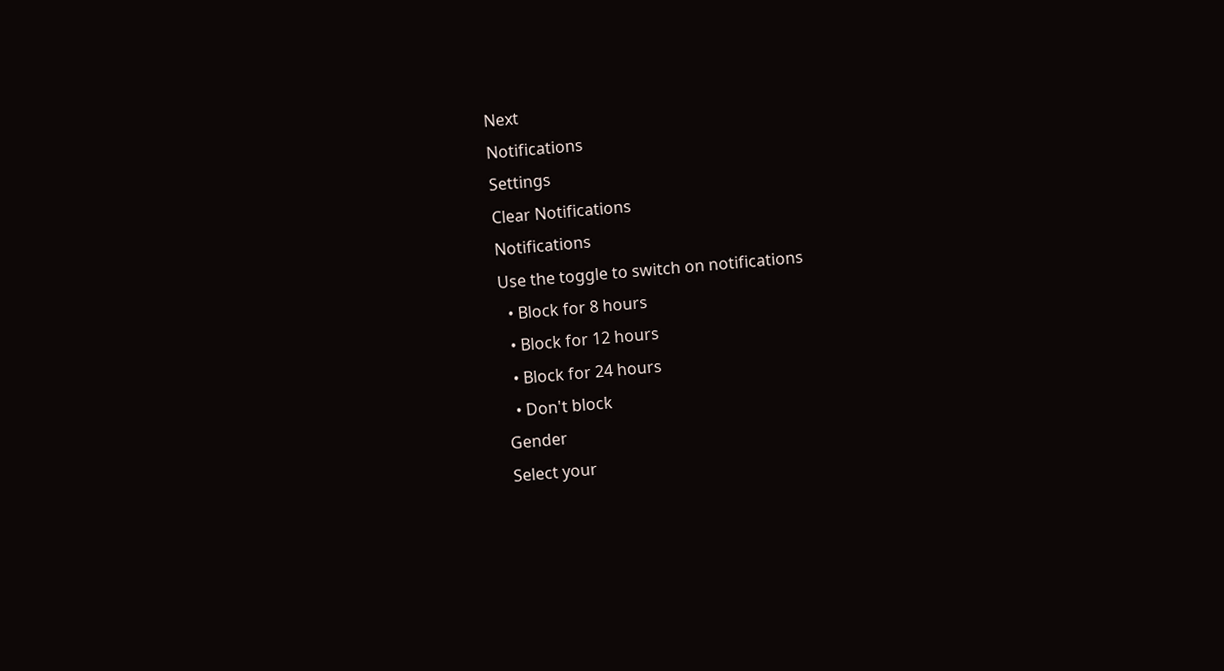Next
Notifications
Settings
Clear Notifications
Notifications
Use the toggle to switch on notifications
  • Block for 8 hours
  • Block for 12 hours
  • Block for 24 hours
  • Don't block
Gender
Select your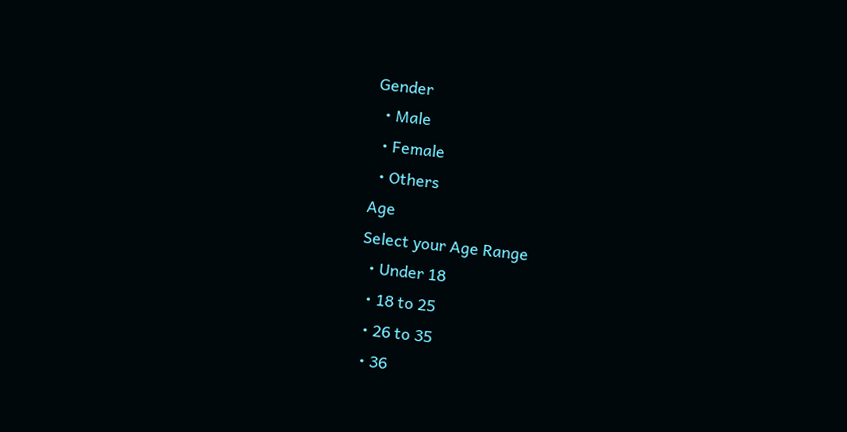Gender
  • Male
  • Female
  • Others
Age
Select your Age Range
  • Under 18
  • 18 to 25
  • 26 to 35
  • 36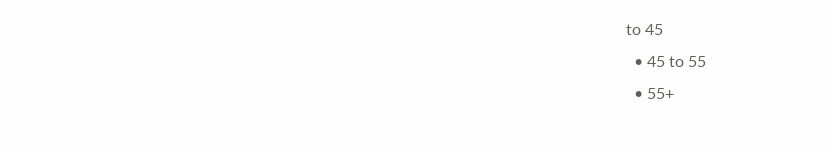to 45
  • 45 to 55
  • 55+